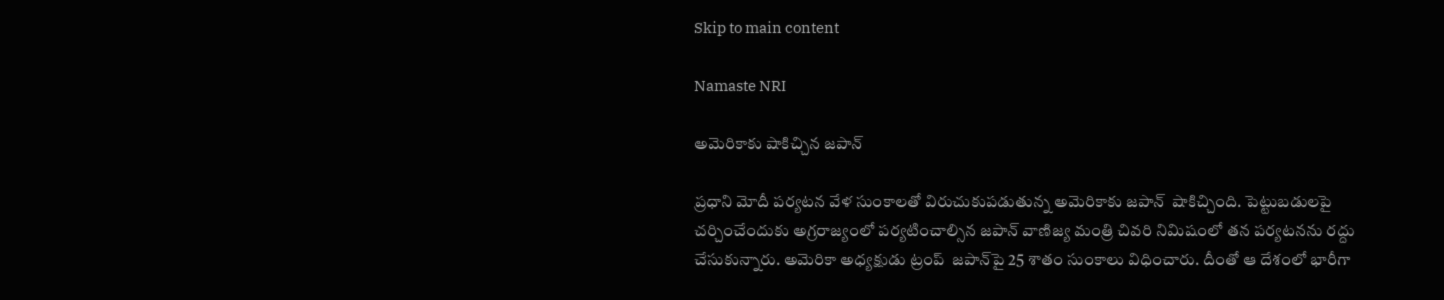Skip to main content

Namaste NRI

అమెరికాకు షాకిచ్చిన జపాన్‌

ప్రధాని మోదీ పర్యటన వేళ సుంకాలతో విరుచుకుపడుతున్న అమెరికాకు జపాన్‌  షాకిచ్చింది. పెట్టుబడులపై చర్చించేందుకు అగ్రరాజ్యంలో పర్యటించాల్సిన జపాన్‌ వాణిజ్య మంత్రి చివరి నిమిషంలో తన పర్యటనను రద్దు చేసుకున్నారు. అమెరికా అధ్యక్షుడు ట్రంప్‌  జపాన్‌పై 25 శాతం సుంకాలు విధించారు. దీంతో ఆ దేశంలో భారీగా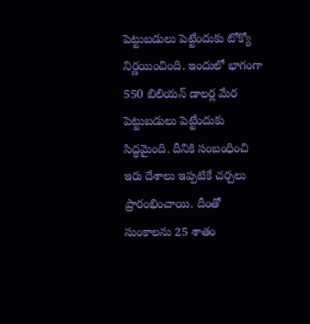పెట్టుబడులు పెట్టేందుకు టోక్యో నిర్ణయించింది. ఇందులో భాగంగా 550 బిలియన్‌ డాలర్ల మేర పెట్టుబడులు పెట్టేందుకు సిద్ధమైంది. దీనికి సంబంధించి ఇరు దేశాలు ఇప్పటికే చర్చలు ప్రారంభించాయి. దీంతో సుంకాలను 25 శాతం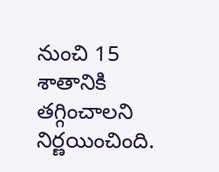నుంచి 15 శాతానికి తగ్గించాలని నిర్ణయించింది.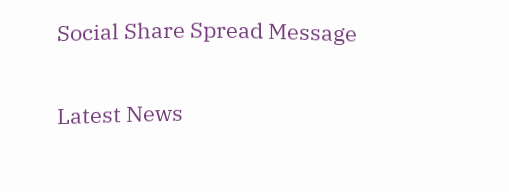Social Share Spread Message

Latest News